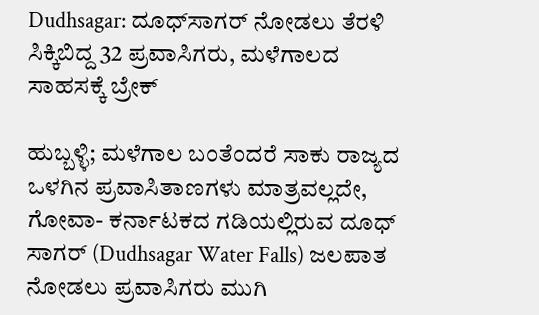Dudhsagar: ದೂಧ್‌ಸಾಗರ್ ನೋಡಲು ತೆರಳಿ ಸಿಕ್ಕಿಬಿದ್ದ 32 ಪ್ರವಾಸಿಗರು, ಮಳೆಗಾಲದ ಸಾಹಸಕ್ಕೆ ಬ್ರೇಕ್

ಹುಬ್ಬಳ್ಳಿ; ಮಳೆಗಾಲ ಬಂತೆಂದರೆ ಸಾಕು ರಾಜ್ಯದ ಒಳಗಿನ ಪ್ರವಾಸಿತಾಣಗಳು ಮಾತ್ರವಲ್ಲದೇ, ಗೋವಾ- ಕರ್ನಾಟಕದ ಗಡಿಯಲ್ಲಿರುವ ದೂಧ್ ಸಾಗರ್ (Dudhsagar Water Falls) ಜಲಪಾತ ನೋಡಲು ಪ್ರವಾಸಿಗರು ಮುಗಿ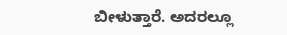ಬೀಳುತ್ತಾರೆ. ಅದರಲ್ಲೂ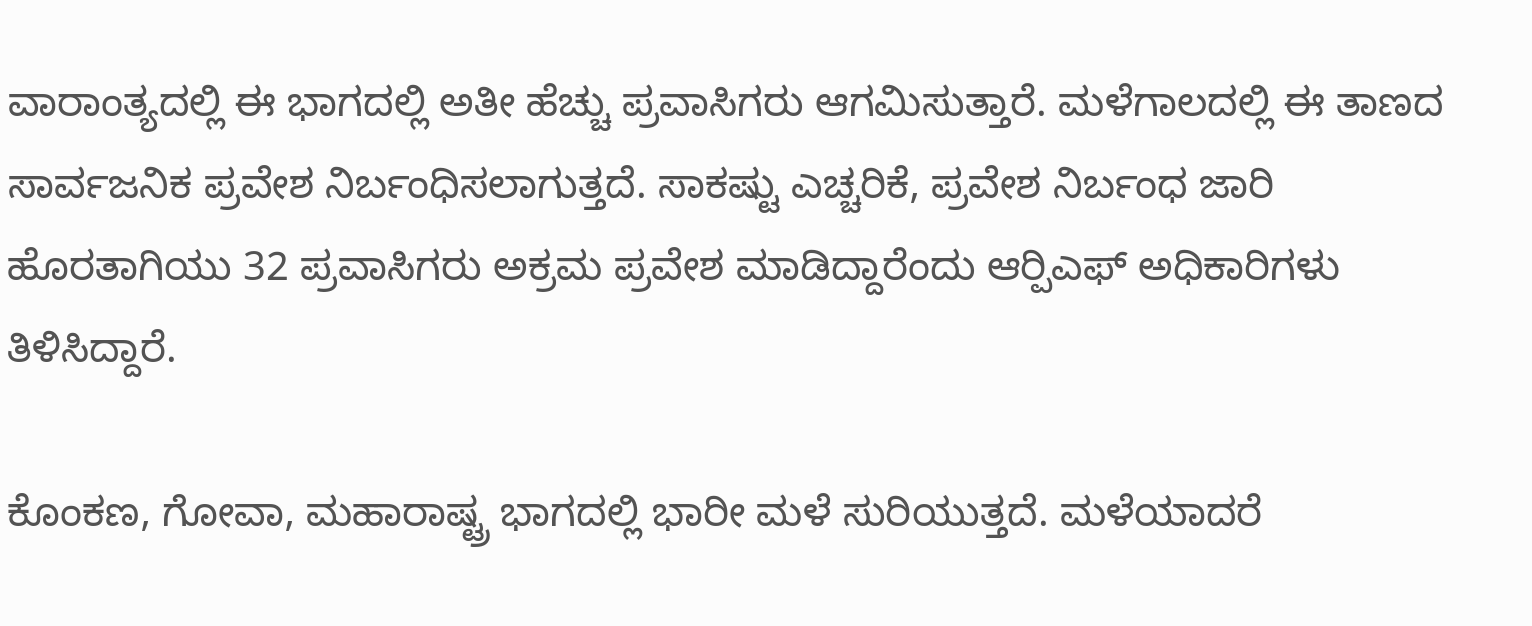ವಾರಾಂತ್ಯದಲ್ಲಿ ಈ ಭಾಗದಲ್ಲಿ ಅತೀ ಹೆಚ್ಚು ಪ್ರವಾಸಿಗರು ಆಗಮಿಸುತ್ತಾರೆ. ಮಳೆಗಾಲದಲ್ಲಿ ಈ ತಾಣದ ಸಾರ್ವಜನಿಕ ಪ್ರವೇಶ ನಿರ್ಬಂಧಿಸಲಾಗುತ್ತದೆ. ಸಾಕಷ್ಟು ಎಚ್ಚರಿಕೆ, ಪ್ರವೇಶ ನಿರ್ಬಂಧ ಜಾರಿ ಹೊರತಾಗಿಯು 32 ಪ್ರವಾಸಿಗರು ಅಕ್ರಮ ಪ್ರವೇಶ ಮಾಡಿದ್ದಾರೆಂದು ಆರ್‍ಪಿಎಫ್ ಅಧಿಕಾರಿಗಳು ತಿಳಿಸಿದ್ದಾರೆ.

ಕೊಂಕಣ, ಗೋವಾ, ಮಹಾರಾಷ್ಟ್ರ ಭಾಗದಲ್ಲಿ ಭಾರೀ ಮಳೆ ಸುರಿಯುತ್ತದೆ. ಮಳೆಯಾದರೆ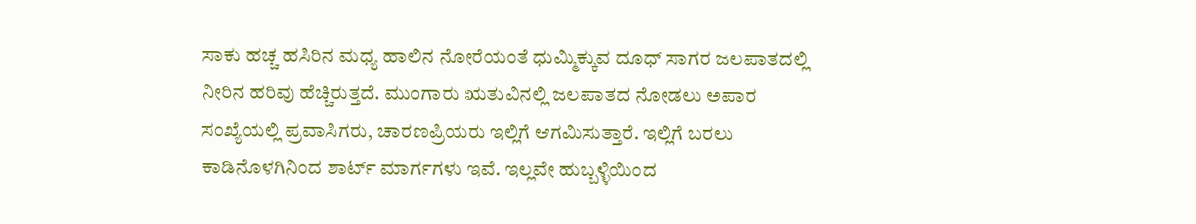ಸಾಕು ಹಚ್ಚ ಹಸಿರಿನ ಮಧ್ಯ ಹಾಲಿನ ನೋರೆಯಂತೆ ಧುಮ್ಮಿಕ್ಕುವ ದೂಧ್ ಸಾಗರ ಜಲಪಾತದಲ್ಲಿ ನೀರಿನ ಹರಿವು ಹೆಚ್ಚಿರುತ್ತದೆ. ಮುಂಗಾರು ಋತುವಿನಲ್ಲಿ ಜಲಪಾತದ ನೋಡಲು ಅಪಾರ ಸಂಖ್ಯೆಯಲ್ಲಿ ಪ್ರವಾಸಿಗರು, ಚಾರಣಪ್ರಿಯರು ಇಲ್ಲಿಗೆ ಆಗಮಿಸುತ್ತಾರೆ. ಇಲ್ಲಿಗೆ ಬರಲು ಕಾಡಿನೊಳಗಿನಿಂದ ಶಾರ್ಟ್ ಮಾರ್ಗಗಳು ಇವೆ. ಇಲ್ಲವೇ ಹುಬ್ಬಳ್ಳಿಯಿಂದ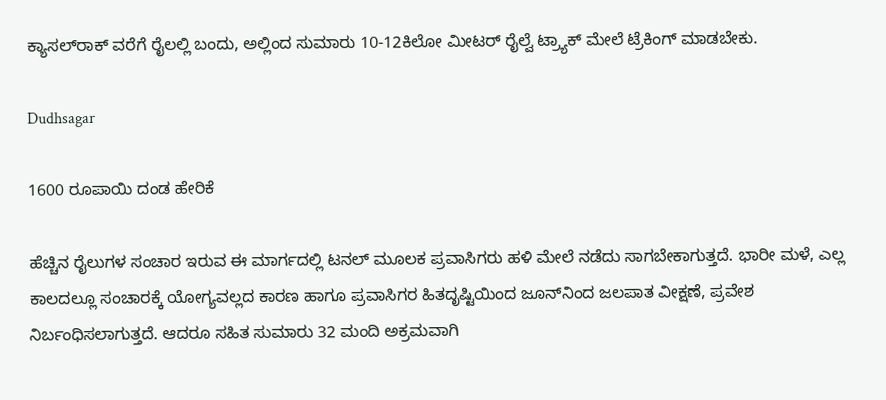ಕ್ಯಾಸಲ್‌ರಾಕ್ ವರೆಗೆ ರೈಲಲ್ಲಿ ಬಂದು, ಅಲ್ಲಿಂದ ಸುಮಾರು 10-12ಕಿಲೋ ಮೀಟರ್ ರೈಲ್ವೆ ಟ್ರ್ಯಾಕ್ ಮೇಲೆ ಟ್ರೆಕಿಂಗ್ ಮಾಡಬೇಕು.

Dudhsagar

1600 ರೂಪಾಯಿ ದಂಡ ಹೇರಿಕೆ

ಹೆಚ್ಚಿನ ರೈಲುಗಳ ಸಂಚಾರ ಇರುವ ಈ ಮಾರ್ಗದಲ್ಲಿ ಟನಲ್ ಮೂಲಕ ಪ್ರವಾಸಿಗರು ಹಳಿ ಮೇಲೆ ನಡೆದು ಸಾಗಬೇಕಾಗುತ್ತದೆ. ಭಾರೀ ಮಳೆ, ಎಲ್ಲ ಕಾಲದಲ್ಲೂ ಸಂಚಾರಕ್ಕೆ ಯೋಗ್ಯವಲ್ಲದ ಕಾರಣ ಹಾಗೂ ಪ್ರವಾಸಿಗರ ಹಿತದೃಷ್ಟಿಯಿಂದ ಜೂನ್‌ನಿಂದ ಜಲಪಾತ ವೀಕ್ಷಣೆ, ಪ್ರವೇಶ ನಿರ್ಬಂಧಿಸಲಾಗುತ್ತದೆ. ಆದರೂ ಸಹಿತ ಸುಮಾರು 32 ಮಂದಿ ಅಕ್ರಮವಾಗಿ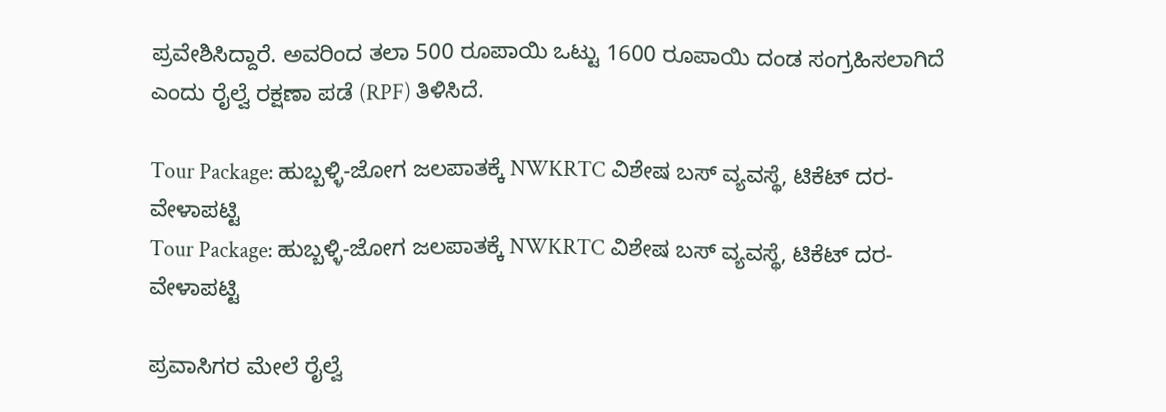ಪ್ರವೇಶಿಸಿದ್ದಾರೆ. ಅವರಿಂದ ತಲಾ 500 ರೂಪಾಯಿ ಒಟ್ಟು 1600 ರೂಪಾಯಿ ದಂಡ ಸಂಗ್ರಹಿಸಲಾಗಿದೆ ಎಂದು ರೈಲ್ವೆ ರಕ್ಷಣಾ ಪಡೆ (RPF) ತಿಳಿಸಿದೆ.

Tour Package: ಹುಬ್ಬಳ್ಳಿ-ಜೋಗ ಜಲಪಾತಕ್ಕೆ NWKRTC ವಿಶೇಷ ಬಸ್‌ ವ್ಯವಸ್ಥೆ, ಟಿಕೆಟ್ ದರ-ವೇಳಾಪಟ್ಟಿ
Tour Package: ಹುಬ್ಬಳ್ಳಿ-ಜೋಗ ಜಲಪಾತಕ್ಕೆ NWKRTC ವಿಶೇಷ ಬಸ್‌ ವ್ಯವಸ್ಥೆ, ಟಿಕೆಟ್ ದರ-ವೇಳಾಪಟ್ಟಿ

ಪ್ರವಾಸಿಗರ ಮೇಲೆ ರೈಲ್ವೆ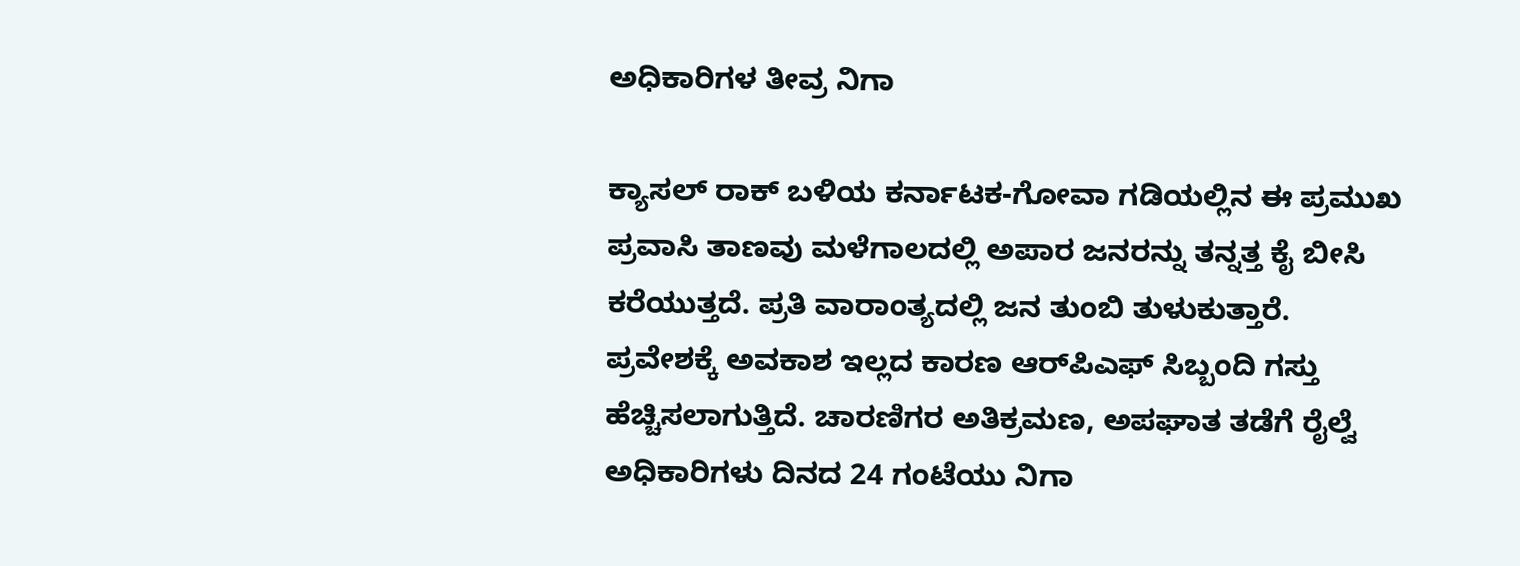ಅಧಿಕಾರಿಗಳ ತೀವ್ರ ನಿಗಾ

ಕ್ಯಾಸಲ್ ರಾಕ್ ಬಳಿಯ ಕರ್ನಾಟಕ-ಗೋವಾ ಗಡಿಯಲ್ಲಿನ ಈ ಪ್ರಮುಖ ಪ್ರವಾಸಿ ತಾಣವು ಮಳೆಗಾಲದಲ್ಲಿ ಅಪಾರ ಜನರನ್ನು ತನ್ನತ್ತ ಕೈ ಬೀಸಿ ಕರೆಯುತ್ತದೆ. ಪ್ರತಿ ವಾರಾಂತ್ಯದಲ್ಲಿ ಜನ ತುಂಬಿ ತುಳುಕುತ್ತಾರೆ. ಪ್ರವೇಶಕ್ಕೆ ಅವಕಾಶ ಇಲ್ಲದ ಕಾರಣ ಆರ್‍‌ಪಿಎಫ್ ಸಿಬ್ಬಂದಿ ಗಸ್ತು ಹೆಚ್ಚಿಸಲಾಗುತ್ತಿದೆ. ಚಾರಣಿಗರ ಅತಿಕ್ರಮಣ, ಅಪಘಾತ ತಡೆಗೆ ರೈಲ್ವೆ ಅಧಿಕಾರಿಗಳು ದಿನದ 24 ಗಂಟೆಯು ನಿಗಾ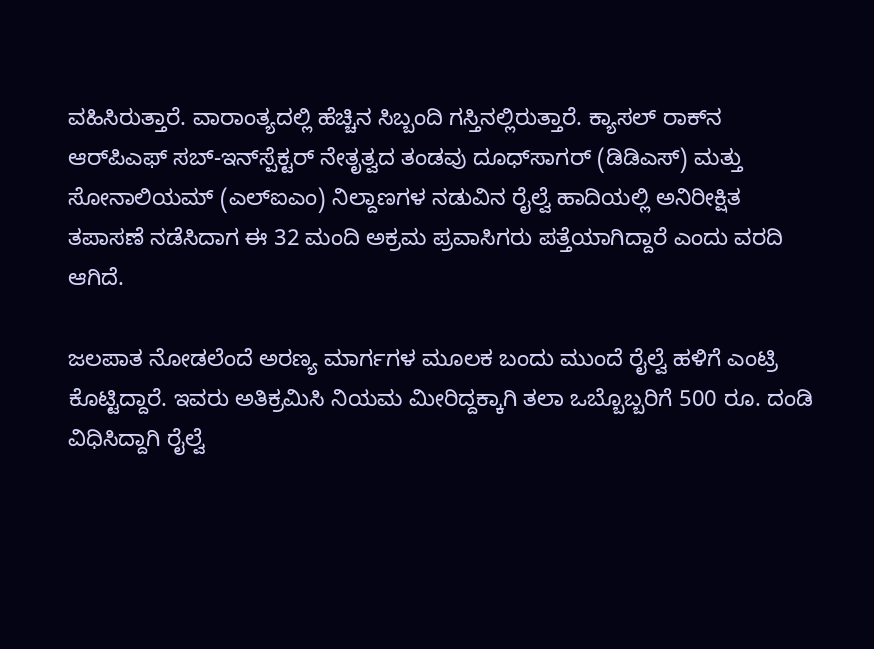ವಹಿಸಿರುತ್ತಾರೆ. ವಾರಾಂತ್ಯದಲ್ಲಿ ಹೆಚ್ಚಿನ ಸಿಬ್ಬಂದಿ ಗಸ್ತಿನಲ್ಲಿರುತ್ತಾರೆ. ಕ್ಯಾಸಲ್ ರಾಕ್‌ನ ಆರ್‌ಪಿಎಫ್ ಸಬ್-ಇನ್‌ಸ್ಪೆಕ್ಟರ್ ನೇತೃತ್ವದ ತಂಡವು ದೂಧ್‌ಸಾಗರ್ (ಡಿಡಿಎಸ್) ಮತ್ತು ಸೋನಾಲಿಯಮ್ (ಎಲ್‌ಐಎಂ) ನಿಲ್ದಾಣಗಳ ನಡುವಿನ ರೈಲ್ವೆ ಹಾದಿಯಲ್ಲಿ ಅನಿರೀಕ್ಷಿತ ತಪಾಸಣೆ ನಡೆಸಿದಾಗ ಈ 32 ಮಂದಿ ಅಕ್ರಮ ಪ್ರವಾಸಿಗರು ಪತ್ತೆಯಾಗಿದ್ದಾರೆ ಎಂದು ವರದಿ ಆಗಿದೆ.

ಜಲಪಾತ ನೋಡಲೆಂದೆ ಅರಣ್ಯ ಮಾರ್ಗಗಳ ಮೂಲಕ ಬಂದು ಮುಂದೆ ರೈಲ್ವೆ ಹಳಿಗೆ ಎಂಟ್ರಿ ಕೊಟ್ಟಿದ್ದಾರೆ. ಇವರು ಅತಿಕ್ರಮಿಸಿ ನಿಯಮ ಮೀರಿದ್ದಕ್ಕಾಗಿ ತಲಾ ಒಬ್ಬೊಬ್ಬರಿಗೆ 500 ರೂ. ದಂಡಿ ವಿಧಿಸಿದ್ದಾಗಿ ರೈಲ್ವೆ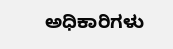ಅಧಿಕಾರಿಗಳು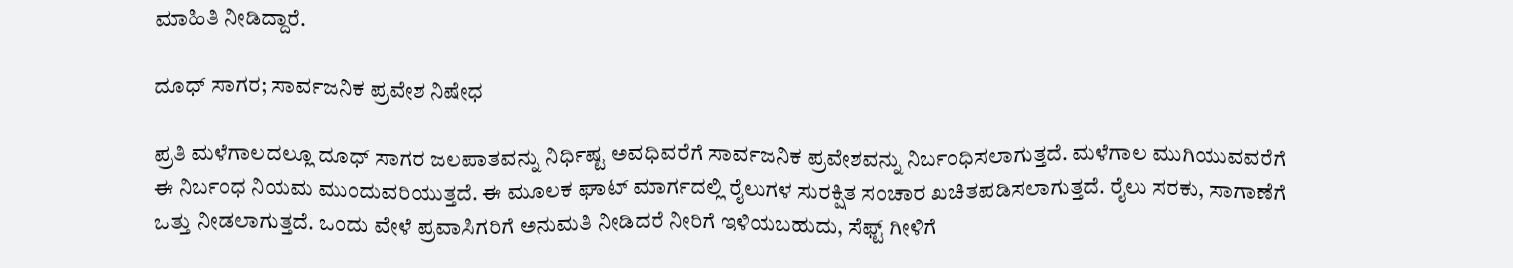ಮಾಹಿತಿ ನೀಡಿದ್ದಾರೆ.

ದೂಧ್ ಸಾಗರ; ಸಾರ್ವಜನಿಕ ಪ್ರವೇಶ ನಿಷೇಧ

ಪ್ರತಿ ಮಳೆಗಾಲದಲ್ಲೂ ದೂಧ್ ಸಾಗರ ಜಲಪಾತವನ್ನು ನಿರ್ಧಿಷ್ಟ ಅವಧಿವರೆಗೆ ಸಾರ್ವಜನಿಕ ಪ್ರವೇಶವನ್ನು ನಿರ್ಬಂಧಿಸಲಾಗುತ್ತದೆ. ಮಳೆಗಾಲ ಮುಗಿಯುವವರೆಗೆ ಈ ನಿರ್ಬಂಧ ನಿಯಮ ಮುಂದುವರಿಯುತ್ತದೆ. ಈ ಮೂಲಕ ಘಾಟ್ ಮಾರ್ಗದಲ್ಲಿ ರೈಲುಗಳ ಸುರಕ್ಷಿತ ಸಂಚಾರ ಖಚಿತಪಡಿಸಲಾಗುತ್ತದೆ. ರೈಲು ಸರಕು, ಸಾಗಾಣೆಗೆ ಒತ್ತು ನೀಡಲಾಗುತ್ತದೆ. ಒಂದು ವೇಳೆ ಪ್ರವಾಸಿಗರಿಗೆ ಅನುಮತಿ ನೀಡಿದರೆ ನೀರಿಗೆ ಇಳಿಯಬಹುದು, ಸೆಫ್ಟ್ ಗೀಳಿಗೆ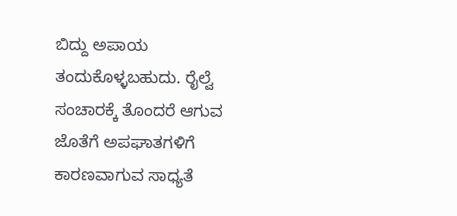ಬಿದ್ದು ಅಪಾಯ ತಂದುಕೊಳ್ಳಬಹುದು. ರೈಲ್ವೆ ಸಂಚಾರಕ್ಕೆ ತೊಂದರೆ ಆಗುವ ಜೊತೆಗೆ ಅಪಘಾತಗಳಿಗೆ ಕಾರಣವಾಗುವ ಸಾಧ್ಯತೆ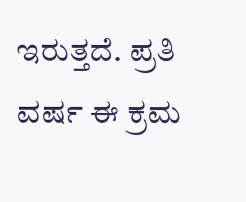ಇರುತ್ತದೆ. ಪ್ರತಿ ವರ್ಷ ಈ ಕ್ರಮ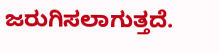ಜರುಗಿಸಲಾಗುತ್ತದೆ.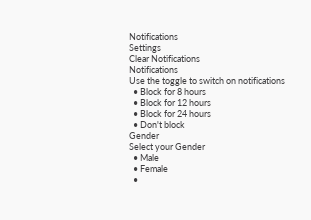Notifications
Settings
Clear Notifications
Notifications
Use the toggle to switch on notifications
  • Block for 8 hours
  • Block for 12 hours
  • Block for 24 hours
  • Don't block
Gender
Select your Gender
  • Male
  • Female
  •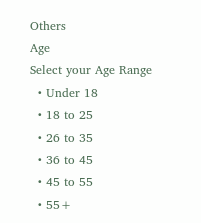Others
Age
Select your Age Range
  • Under 18
  • 18 to 25
  • 26 to 35
  • 36 to 45
  • 45 to 55
  • 55+